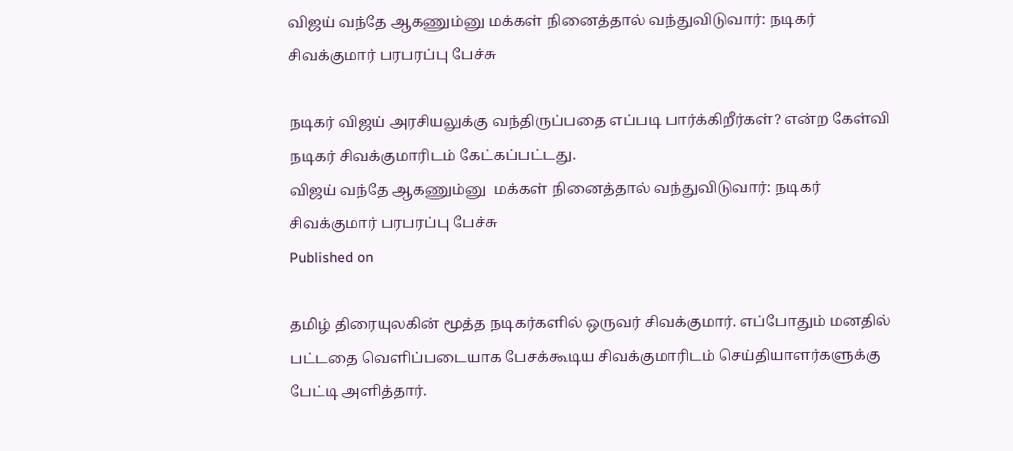விஜய் வந்தே ஆகணும்னு மக்கள் நினைத்தால் வந்துவிடுவார்: நடிகர் சிவக்குமார் பரபரப்பு பேச்சு

நடிகர் விஜய் அரசியலுக்கு வந்திருப்பதை எப்படி பார்க்கிறீர்கள்? என்ற கேள்வி நடிகர் சிவக்குமாரிடம் கேட்கப்பட்டது.
விஜய் வந்தே ஆகணும்னு  மக்கள் நினைத்தால் வந்துவிடுவார்: நடிகர் சிவக்குமார் பரபரப்பு பேச்சு
Published on

தமிழ் திரையுலகின் மூத்த நடிகர்களில் ஒருவர் சிவக்குமார். எப்போதும் மனதில் பட்டதை வெளிப்படையாக பேசக்கூடிய சிவக்குமாரிடம் செய்தியாளர்களுக்கு பேட்டி அளித்தார்.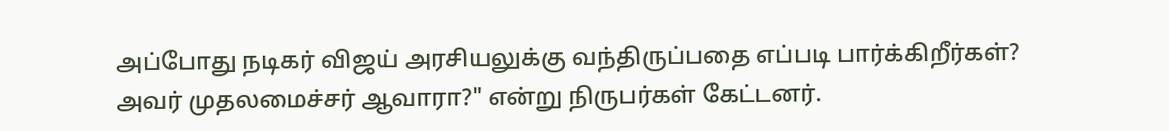அப்போது நடிகர் விஜய் அரசியலுக்கு வந்திருப்பதை எப்படி பார்க்கிறீர்கள்? அவர் முதலமைச்சர் ஆவாரா?" என்று நிருபர்கள் கேட்டனர்.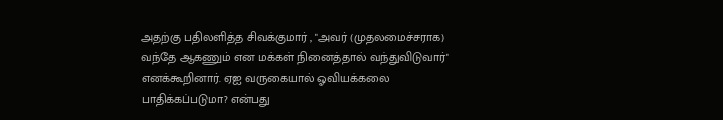அதற்கு பதிலளித்த சிவக்குமார் , "அவர் (முதலமைச்சராக) வந்தே ஆகணும் என மக்கள் நினைத்தால் வந்துவிடுவார்" எனக்கூறினார். ஏஐ வருகையால் ஓவியக்கலை பாதிக்கப்படுமா? என்பது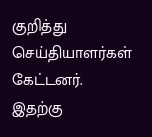குறித்து செய்தியாளர்கள் கேட்டனர். இதற்கு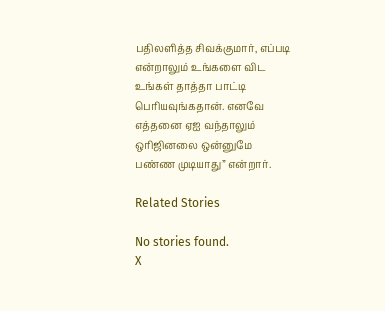பதிலளித்த சிவக்குமார், எப்படி என்றாலும் உங்களை விட உங்கள் தாத்தா பாட்டி பெரியவுங்கதான். எனவே எத்தனை ஏஐ வந்தாலும் ஒரிஜினலை ஒன்னுமே பண்ண முடியாது” என்றார்.

Related Stories

No stories found.
X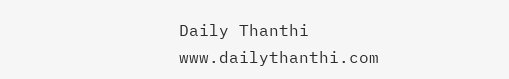Daily Thanthi
www.dailythanthi.com